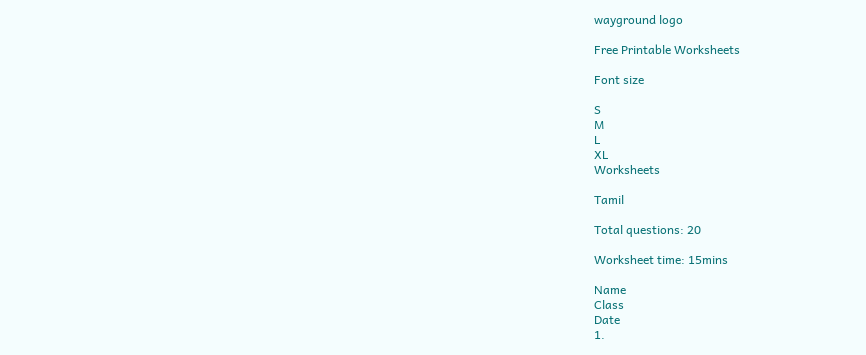wayground logo

Free Printable Worksheets

Font size

S
M
L
XL
Worksheets

Tamil

Total questions: 20

Worksheet time: 15mins

Name
Class
Date
1.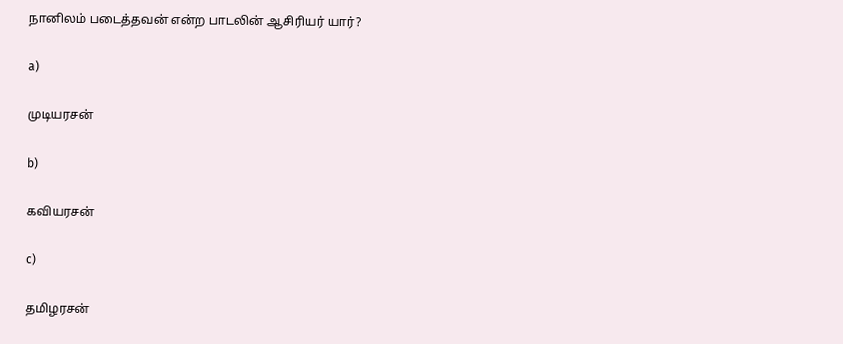நானிலம் படைத்தவன் என்ற பாடலின் ஆசிரியர் யார்?

a)

முடியரசன்

b)

கவியரசன்

c)

தமிழரசன்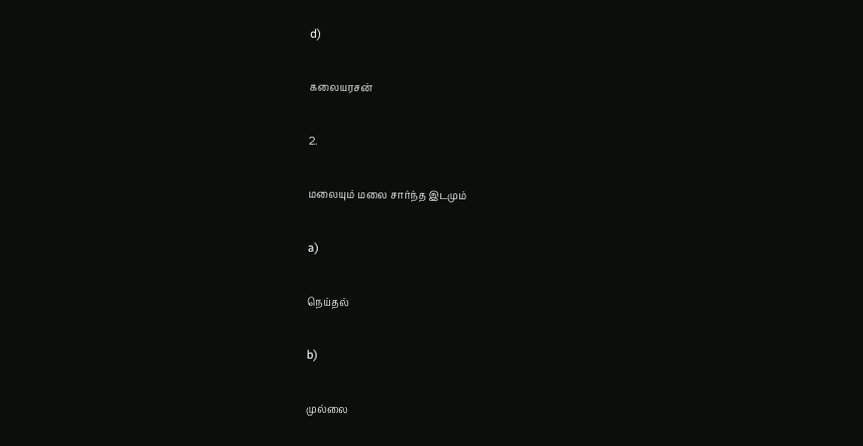d)

கலையரசன்

2.

மலையும் மலை சார்ந்த இடமும்

a)

நெய்தல்

b)

முல்லை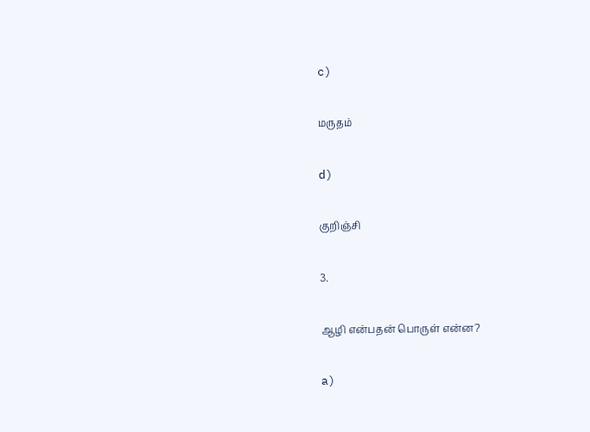c)

மருதம்

d)

குறிஞ்சி

3.

ஆழி என்பதன் பொருள் என்ன?

a)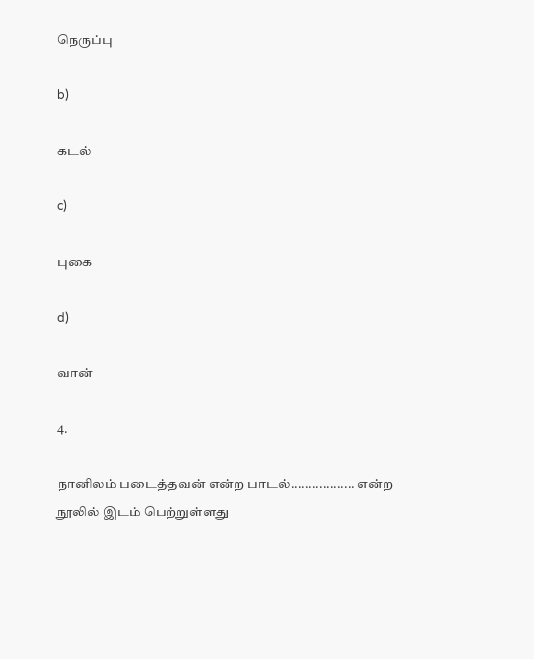நெருப்பு

b)

கடல்

c)

புகை

d)

வான்

4.

நானிலம் படைத்தவன் என்ற பாடல்.................. என்ற நூலில் இடம் பெற்றுள்ளது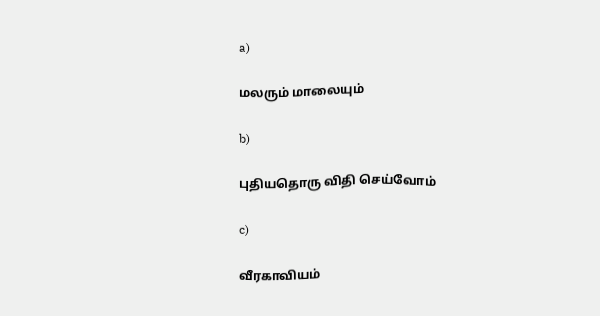a)

மலரும் மாலையும்

b)

புதியதொரு விதி செய்வோம்

c)

வீரகாவியம்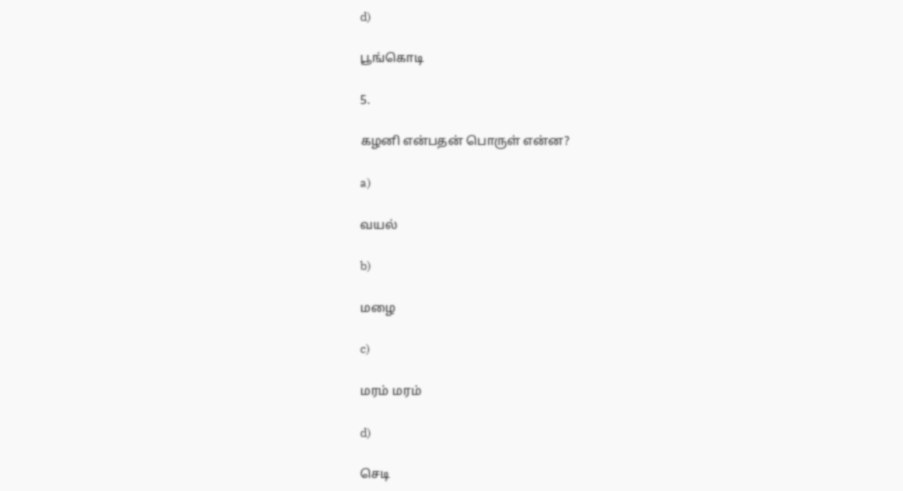d)

பூங்கொடி

5.

கழனி என்பதன் பொருள் என்ன?

a)

வயல்

b)

மழை

c)

மரம் மரம்

d)

செடி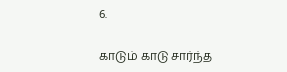6.

காடும் காடு சார்ந்த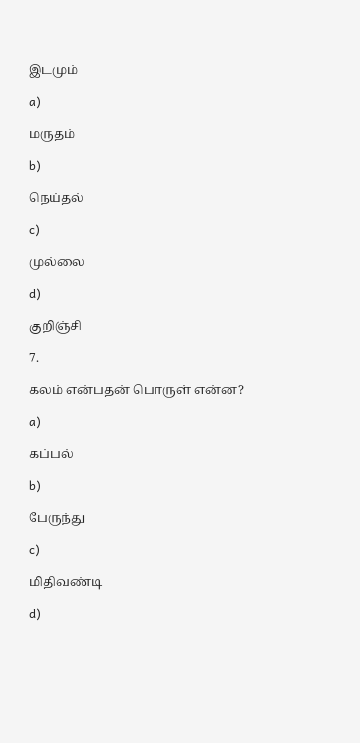இடமும்

a)

மருதம்

b)

நெய்தல்

c)

முல்லை

d)

குறிஞ்சி

7.

கலம் என்பதன் பொருள் என்ன?

a)

கப்பல்

b)

பேருந்து

c)

மிதிவண்டி

d)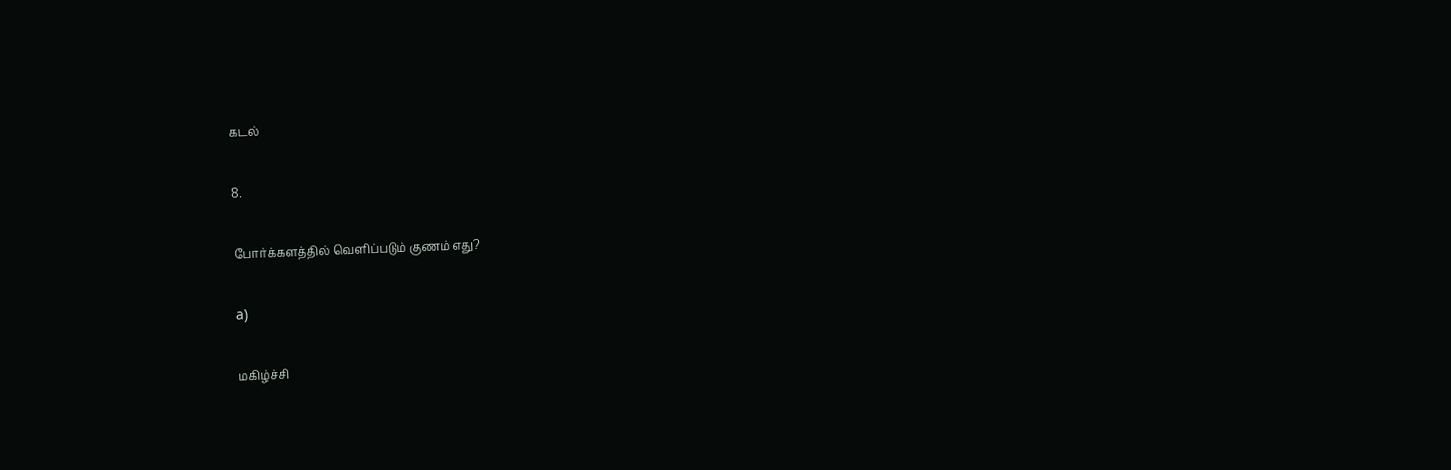கடல்

8.

போர்க்களத்தில் வெளிப்படும் குணம் எது?

a)

மகிழ்ச்சி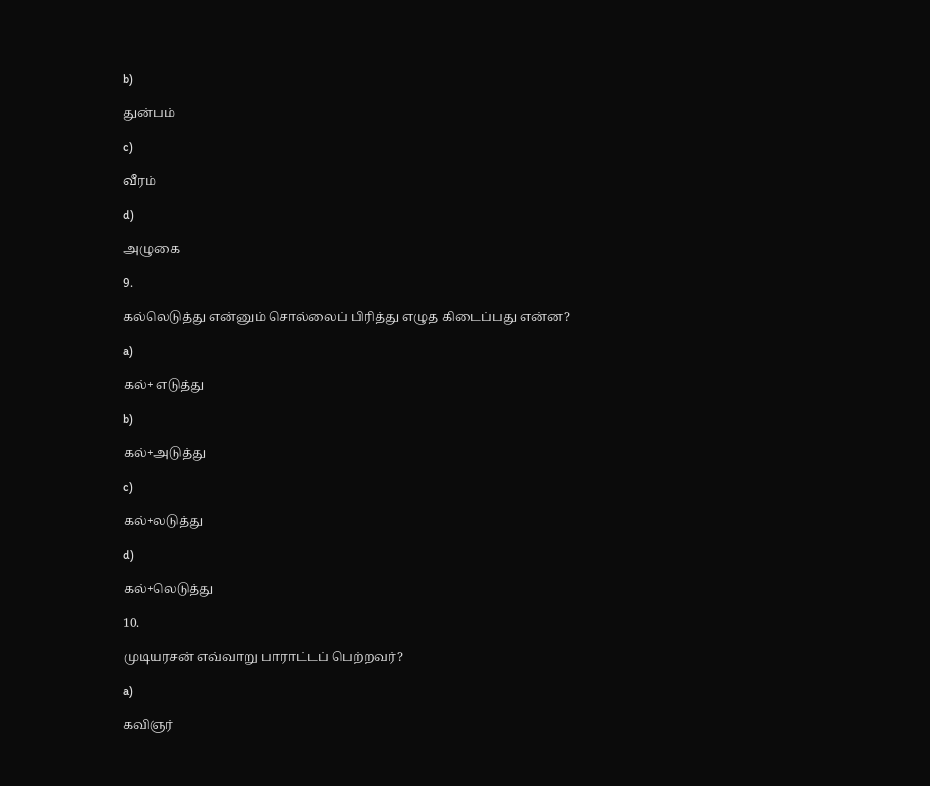b)

துன்பம்

c)

வீரம்

d)

அழுகை

9.

கல்லெடுத்து என்னும் சொல்லைப் பிரித்து எழுத கிடைப்பது என்ன?

a)

கல்+ எடுத்து

b)

கல்+அடுத்து

c)

கல்+லடுத்து

d)

கல்+லெடுத்து

10.

முடியரசன் எவ்வாறு பாராட்டப் பெற்றவர்?

a)

கவிஞர்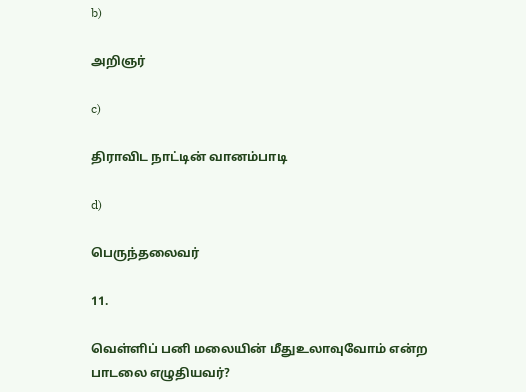b)

அறிஞர்

c)

திராவிட நாட்டின் வானம்பாடி

d)

பெருந்தலைவர்

11.

வெள்ளிப் பனி மலையின் மீதுஉலாவுவோம் என்ற பாடலை எழுதியவர்?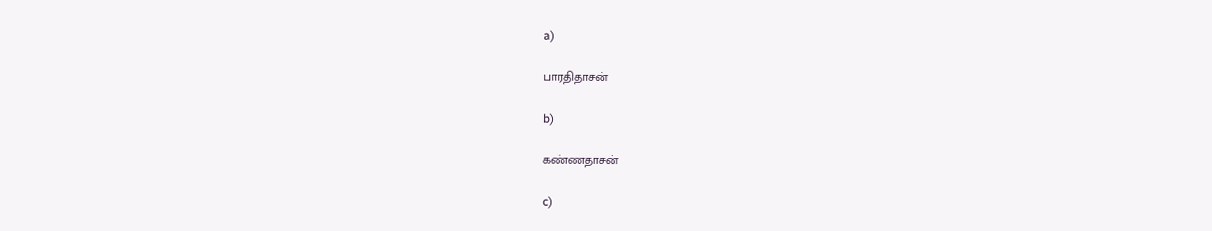a)

பாரதிதாசன்

b)

கண்ணதாசன்

c)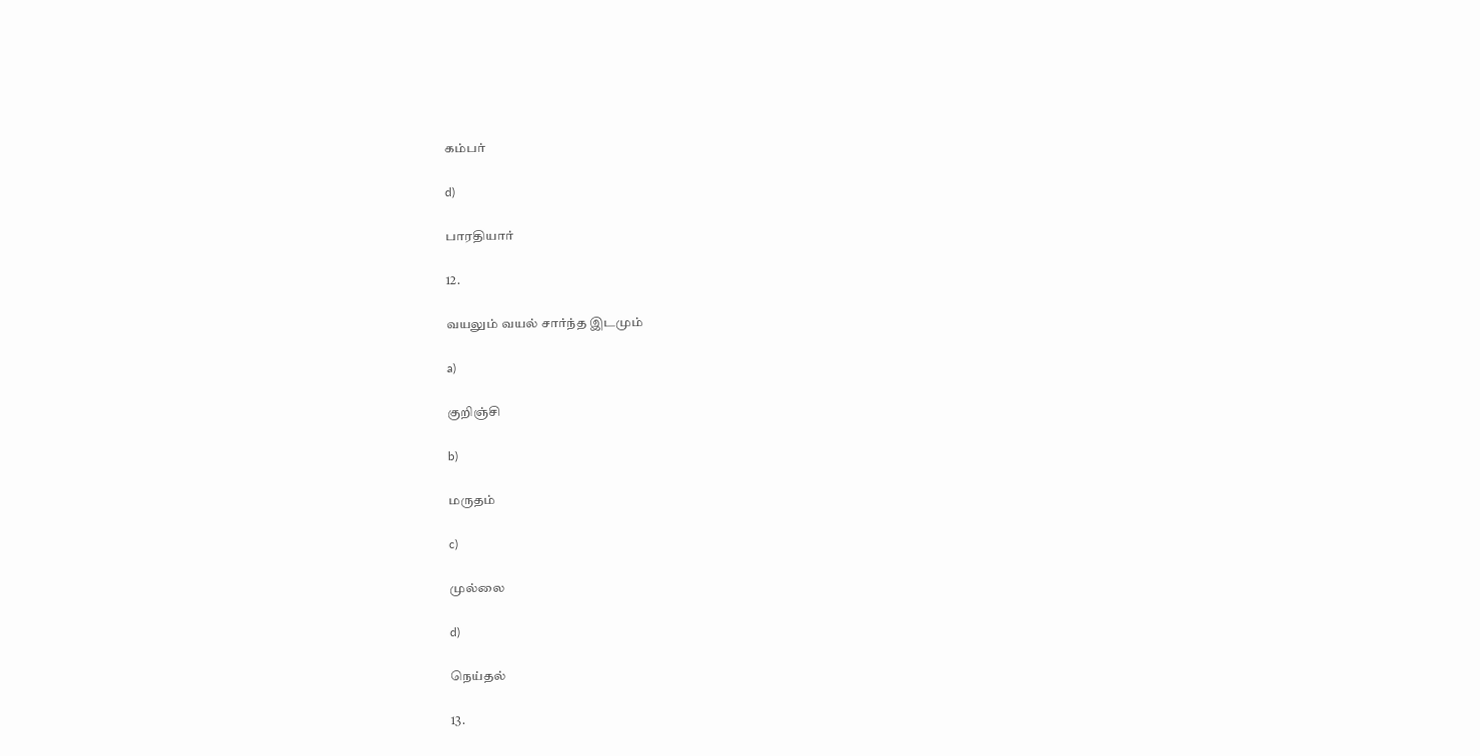கம்பர்

d)

பாரதியார்

12.

வயலும் வயல் சார்ந்த இடமும்

a)

குறிஞ்சி

b)

மருதம்

c)

முல்லை

d)

நெய்தல்

13.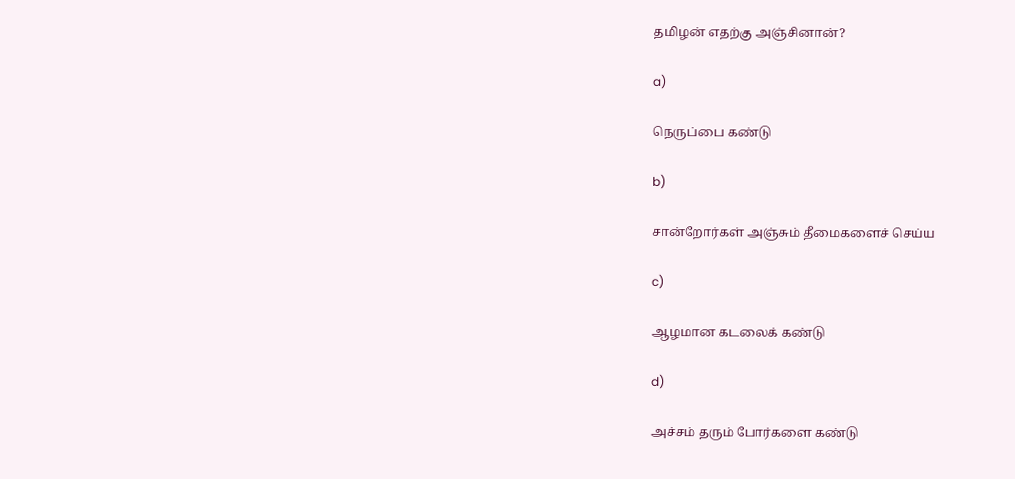தமிழன் எதற்கு அஞ்சினான்?

a)

நெருப்பை கண்டு

b)

சான்றோர்கள் அஞ்சும் தீமைகளைச் செய்ய

c)

ஆழமான கடலைக் கண்டு

d)

அச்சம் தரும் போர்களை கண்டு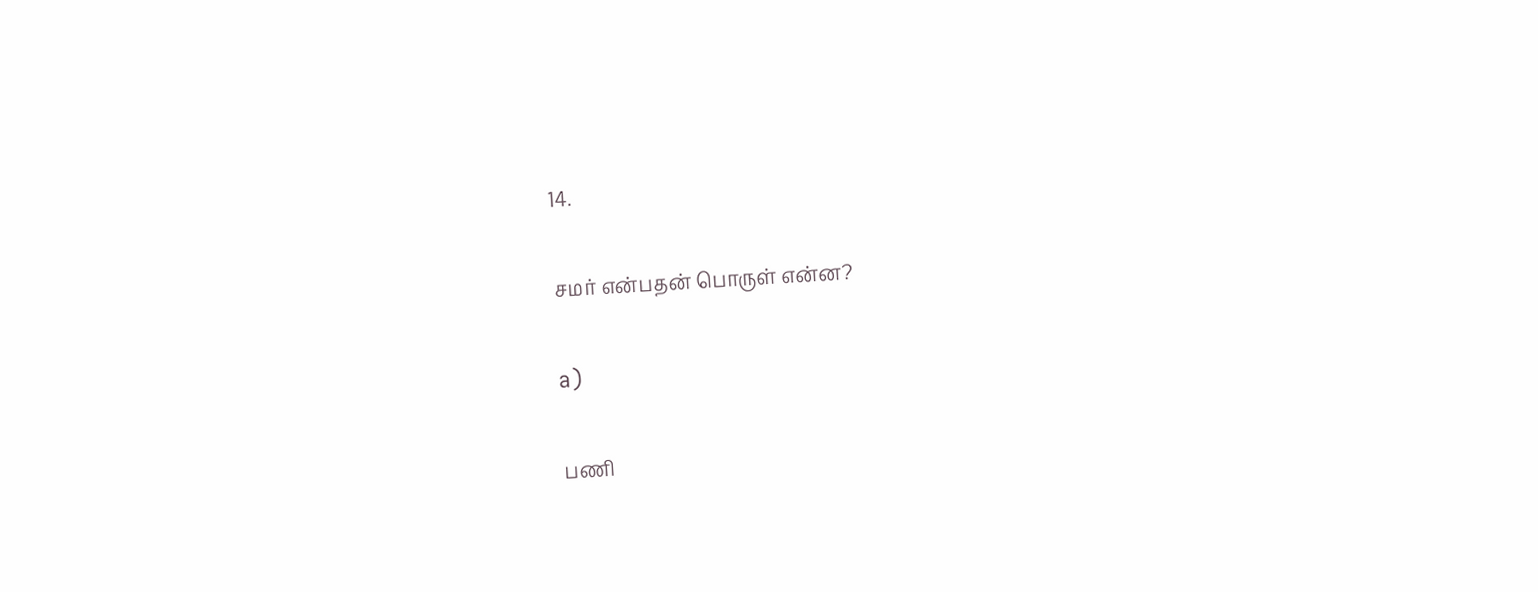14.

சமர் என்பதன் பொருள் என்ன?

a)

பணி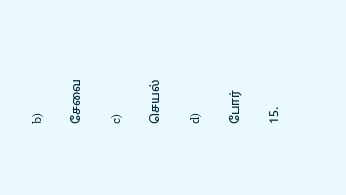b)

சேவை

c)

செயல்

d)

போர்

15.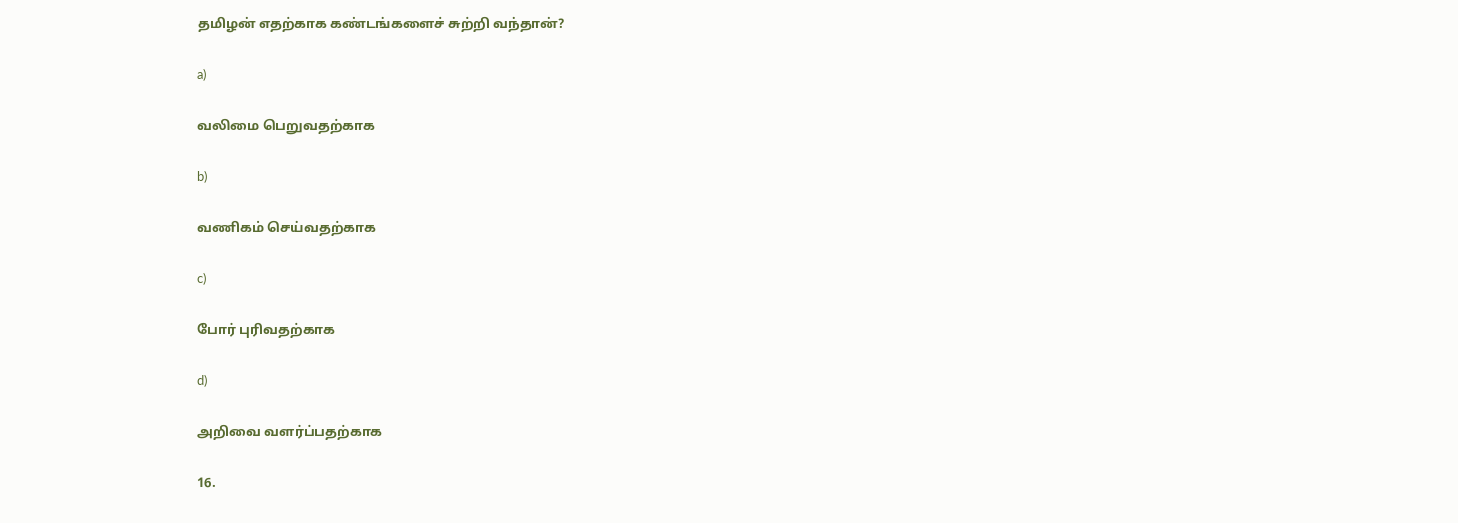தமிழன் எதற்காக கண்டங்களைச் சுற்றி வந்தான்?

a)

வலிமை பெறுவதற்காக

b)

வணிகம் செய்வதற்காக

c)

போர் புரிவதற்காக

d)

அறிவை வளர்ப்பதற்காக

16.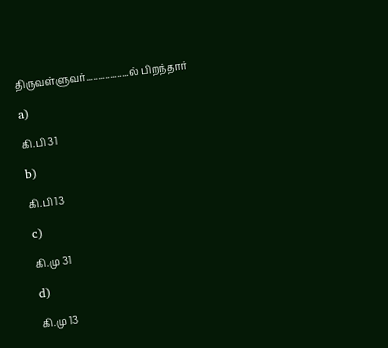திருவள்ளுவர்..................ல் பிறந்தார்

a)

கி.பி 31

b)

கி.பி 13

c)

கி.மு 31

d)

கி.மு 13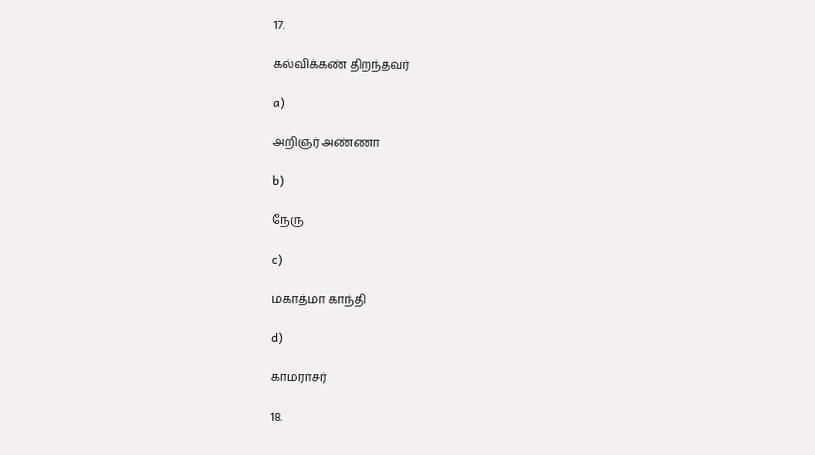17.

கல்விக்கண் திறந்தவர்

a)

அறிஞர் அண்ணா

b)

நேரு

c)

மகாத்மா காந்தி

d)

காமராசர்

18.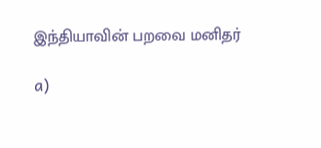இந்தியாவின் பறவை மனிதர்

a)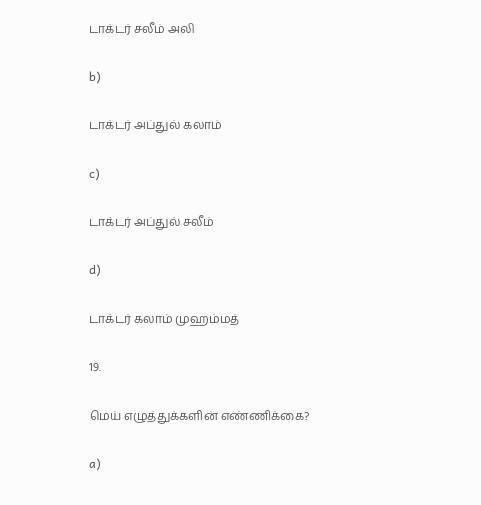டாக்டர் சலீம் அலி

b)

டாக்டர் அப்துல் கலாம்

c)

டாக்டர் அப்துல் சலீம்

d)

டாக்டர் கலாம் முஹம்மத்

19.

மெய் எழுத்துக்களின் எண்ணிக்கை?

a)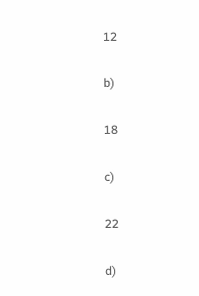12

b)

18

c)

22

d)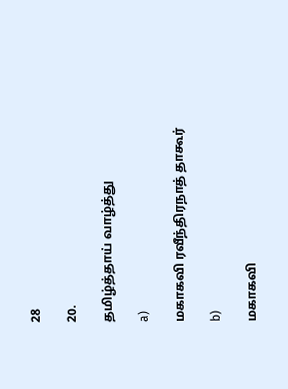28

20.

தமிழ்த்தாய் வாழ்த்து

a)

மகாகவி ரவீந்திரநாத் தாகூர்

b)

மகாகவி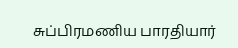சுப்பிரமணிய பாரதியார்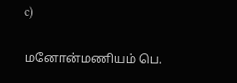c)

மனோன்மணியம் பெ.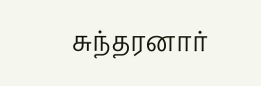சுந்தரனார்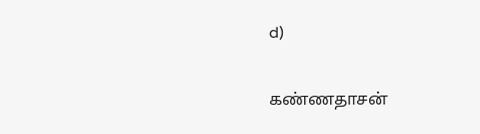d)

கண்ணதாசன்